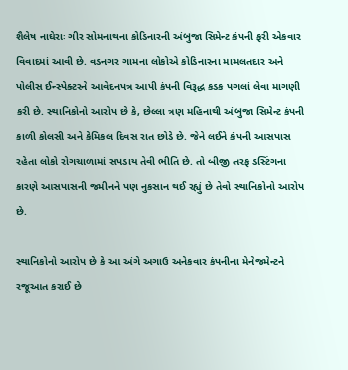શૈલેષ નાઘેરાઃ ગીર સોમનાથના કોડિનારની અંબુજા સિમેન્ટ કંપની ફરી એકવાર વિવાદમાં આવી છે. વડનગર ગામના લોકોએ કોડિનારના મામલતદાર અને પોલીસ ઈન્સ્પેક્ટરને આવેદનપત્ર આપી કંપની વિરૂદ્ધ કડક પગલાં લેવા માગણી કરી છે. સ્થાનિકોનો આરોપ છે કે, છેલ્લા ત્રણ મહિનાથી અંબુજા સિમેન્ટ કંપની કાળી કોલસી અને કેમિકલ દિવસ રાત છોડે છે. જેને લઈને કંપની આસપાસ રહેતા લોકો રોગચાળામાં સપડાય તેવી ભીતિ છે. તો બીજી તરફ ડસ્ટિંગના કારણે આસપાસની જમીનને પણ નુકસાન થઈ રહ્યું છે તેવો સ્થાનિકોનો આરોપ છે.

સ્થાનિકોનો આરોપ છે કે આ અંગે અગાઉ અનેકવાર કંપનીના મેનેજમેન્ટને રજૂઆત કરાઈ છે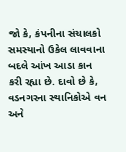જો કે, કંપનીના સંચાલકો સમસ્યાનો ઉકેલ લાવવાના બદલે આંખ આડા કાન કરી રહ્યા છે. દાવો છે કે, વડનગરના સ્થાનિકોએ વન અને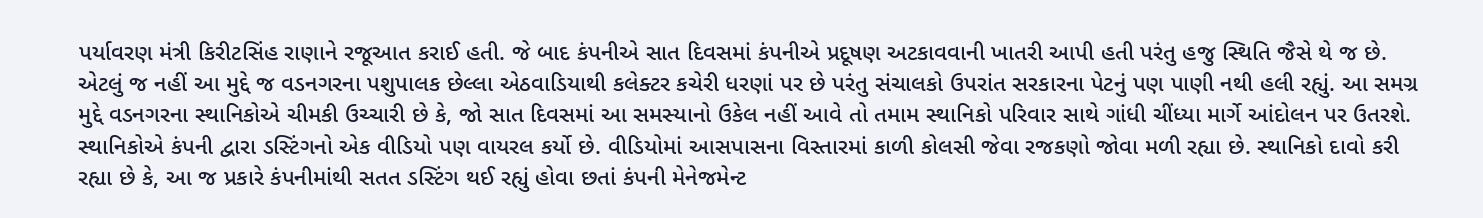પર્યાવરણ મંત્રી કિરીટસિંહ રાણાને રજૂઆત કરાઈ હતી. જે બાદ કંપનીએ સાત દિવસમાં કંપનીએ પ્રદૂષણ અટકાવવાની ખાતરી આપી હતી પરંતુ હજુ સ્થિતિ જૈસે થે જ છે.
એટલું જ નહીં આ મુદ્દે જ વડનગરના પશુપાલક છેલ્લા એઠવાડિયાથી કલેક્ટર કચેરી ધરણાં પર છે પરંતુ સંચાલકો ઉપરાંત સરકારના પેટનું પણ પાણી નથી હલી રહ્યું. આ સમગ્ર મુદ્દે વડનગરના સ્થાનિકોએ ચીમકી ઉચ્ચારી છે કે, જો સાત દિવસમાં આ સમસ્યાનો ઉકેલ નહીં આવે તો તમામ સ્થાનિકો પરિવાર સાથે ગાંધી ચીંધ્યા માર્ગે આંદોલન પર ઉતરશે.
સ્થાનિકોએ કંપની દ્વારા ડસ્ટિંગનો એક વીડિયો પણ વાયરલ કર્યો છે. વીડિયોમાં આસપાસના વિસ્તારમાં કાળી કોલસી જેવા રજકણો જોવા મળી રહ્યા છે. સ્થાનિકો દાવો કરી રહ્યા છે કે, આ જ પ્રકારે કંપનીમાંથી સતત ડસ્ટિંગ થઈ રહ્યું હોવા છતાં કંપની મેનેજમેન્ટ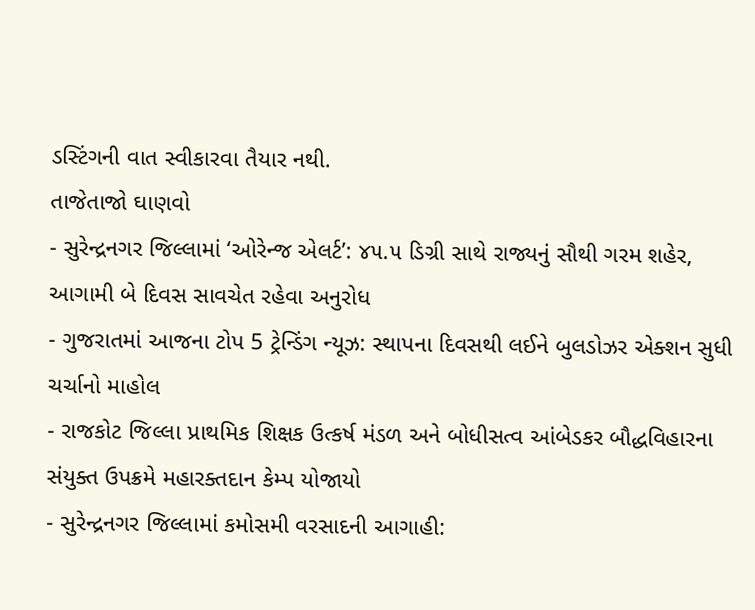ડસ્ટિંગની વાત સ્વીકારવા તૈયાર નથી.
તાજેતાજો ઘાણવો
- સુરેન્દ્રનગર જિલ્લામાં ‘ઓરેન્જ એલર્ટ’: ૪૫.૫ ડિગ્રી સાથે રાજ્યનું સૌથી ગરમ શહેર, આગામી બે દિવસ સાવચેત રહેવા અનુરોધ
- ગુજરાતમાં આજના ટોપ 5 ટ્રેન્ડિંગ ન્યૂઝ: સ્થાપના દિવસથી લઈને બુલડોઝર એક્શન સુધી ચર્ચાનો માહોલ
- રાજકોટ જિલ્લા પ્રાથમિક શિક્ષક ઉત્કર્ષ મંડળ અને બોધીસત્વ આંબેડકર બૌદ્ધવિહારના સંયુક્ત ઉપક્રમે મહારક્તદાન કેમ્પ યોજાયો
- સુરેન્દ્રનગર જિલ્લામાં કમોસમી વરસાદની આગાહી: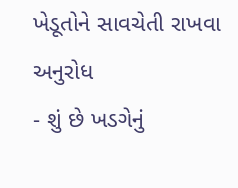ખેડૂતોને સાવચેતી રાખવા અનુરોધ
- શું છે ખડગેનું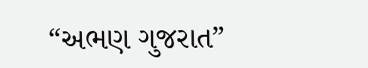“અભણ ગુજરાત”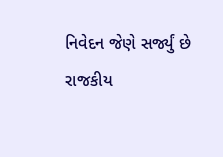નિવેદન જેણે સર્જ્યું છે રાજકીય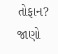તોફાન? જાણો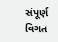સંપૂર્ણ વિગત